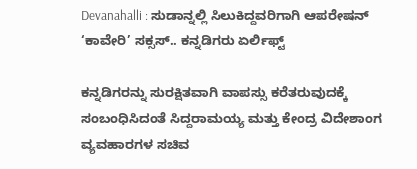Devanahalli : ಸುಡಾನ್ನಲ್ಲಿ ಸಿಲುಕಿದ್ದವರಿಗಾಗಿ ಆಪರೇಷನ್ ‘ಕಾವೇರಿ’ ಸಕ್ಸಸ್.. ಕನ್ನಡಿಗರು ಏರ್ಲಿಫ್ಟ್

ಕನ್ನಡಿಗರನ್ನು ಸುರಕ್ಷಿತವಾಗಿ ವಾಪಸ್ಸು ಕರೆತರುವುದಕ್ಕೆ ಸಂಬಂಧಿಸಿದಂತೆ ಸಿದ್ದರಾಮಯ್ಯ ಮತ್ತು ಕೇಂದ್ರ ವಿದೇಶಾಂಗ ವ್ಯವಹಾರಗಳ ಸಚಿವ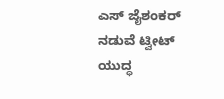ಎಸ್ ಜೈಶಂಕರ್ ನಡುವೆ ಟ್ವೀಟ್ ಯುದ್ಧ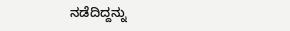ನಡೆದಿದ್ದನ್ನು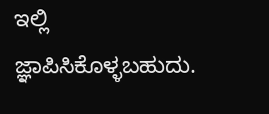ಇಲ್ಲಿ ಜ್ಞಾಪಿಸಿಕೊಳ್ಳಬಹುದು.